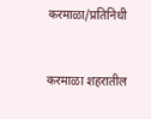करमाळा/प्रतिनिधी


करमाळा शहरातील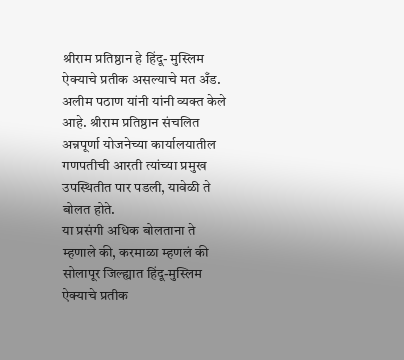श्रीराम प्रतिष्ठान हे हिंदू- मुस्लिम ऐक्याचे प्रतीक असल्याचे मत अँड. अलीम पठाण यांनी यांनी व्यक्त केले आहे. श्रीराम प्रतिष्ठान संचलित अन्नपूर्णा योजनेच्या कार्यालयातील गणपतीची आरती त्यांच्या प्रमुख उपस्थितीत पार पडली, यावेळी ते बोलत होते.
या प्रसंगी अधिक बोलताना ते म्हणाले की, करमाळा म्हणलं की सोलापूर जिल्ह्यात हिंदू-मुस्लिम ऐक्याचे प्रतीक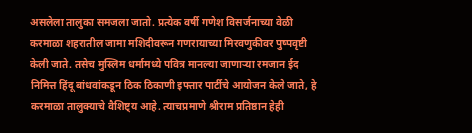असलेला तालुका समजला जातो. प्रत्येक वर्षी गणेश विसर्जनाच्या वेळी करमाळा शहरातील जामा मशिदीवरून गणरायाच्या मिरवणुकीवर पुष्पवृष्टी केली जाते. तसेच मुस्लिम धर्मामध्ये पवित्र मानल्या जाणाऱ्या रमजान ईद निमित्त हिंदू बांधवांकडून ठिक ठिकाणी इफ्तार पार्टीचे आयोजन केले जाते, हे करमाळा तालुक्याचे वैशिष्ट्य आहे. त्याचप्रमाणे श्रीराम प्रतिष्ठान हेही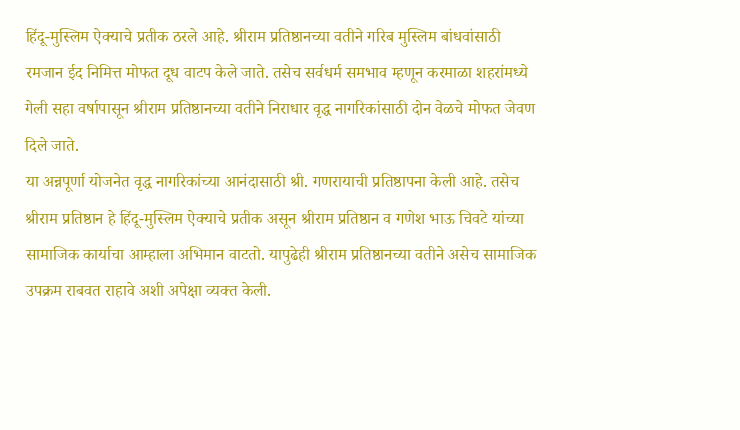हिंदू-मुस्लिम ऐक्याचे प्रतीक ठरले आहे. श्रीराम प्रतिष्ठानच्या वतीने गरिब मुस्लिम बांधवांसाठी रमजान ईद निमित्त मोफत दूध वाटप केले जाते. तसेच सर्वधर्म समभाव म्हणून करमाळा शहरांमध्ये गेली सहा वर्षापासून श्रीराम प्रतिष्ठानच्या वतीने निराधार वृद्ध नागरिकांसाठी दोन वेळचे मोफत जेवण दिले जाते.
या अन्नपूर्णा योजनेत वृद्ध नागरिकांच्या आनंदासाठी श्री. गणरायाची प्रतिष्ठापना केली आहे. तसेच श्रीराम प्रतिष्ठान हे हिंदू-मुस्लिम ऐक्याचे प्रतीक असून श्रीराम प्रतिष्ठान व गणेश भाऊ चिवटे यांच्या सामाजिक कार्याचा आम्हाला अभिमान वाटतो. यापुढेही श्रीराम प्रतिष्ठानच्या वतीने असेच सामाजिक उपक्रम राबवत राहावे अशी अपेक्षा व्यक्त केली.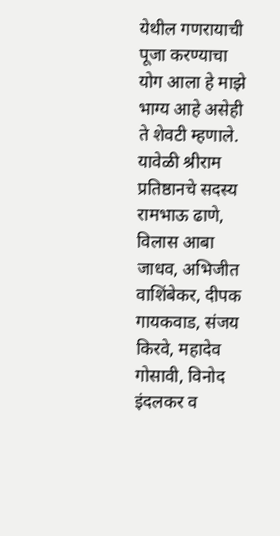येथील गणरायाची पूजा करण्याचा योग आला हे माझे भाग्य आहे असेही ते शेवटी म्हणाले.
यावेळी श्रीराम प्रतिष्ठानचे सदस्य रामभाऊ ढाणे, विलास आबा जाधव, अभिजीत वाशिंबेकर, दीपक गायकवाड, संजय किरवे, महादेव गोसावी, विनोद इंदलकर व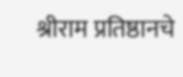श्रीराम प्रतिष्ठानचे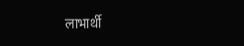लाभार्थी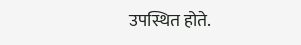उपस्थित होते.